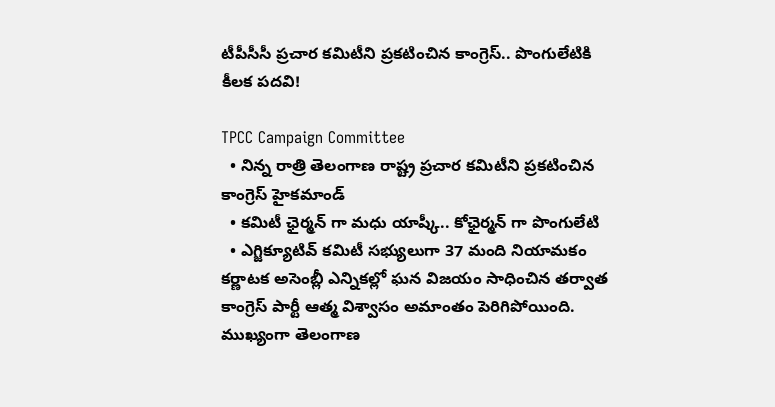టీపీసీసీ ప్రచార కమిటీని ప్రకటించిన కాంగ్రెస్.. పొంగులేటికి కీలక పదవి!

TPCC Campaign Committee
  • నిన్న రాత్రి తెలంగాణ రాష్ట్ర ప్రచార కమిటీని ప్రకటించిన కాంగ్రెస్ హైకమాండ్
  • కమిటీ ఛైర్మన్ గా మధు యాష్కీ.. కోఛైర్మన్ గా పొంగులేటి
  • ఎగ్జిక్యూటివ్ కమిటీ సభ్యులుగా 37 మంది నియామకం
కర్ణాటక అసెంబ్లీ ఎన్నికల్లో ఘన విజయం సాధించిన తర్వాత కాంగ్రెస్ పార్టీ ఆత్మ విశ్వాసం అమాంతం పెరిగిపోయింది. ముఖ్యంగా తెలంగాణ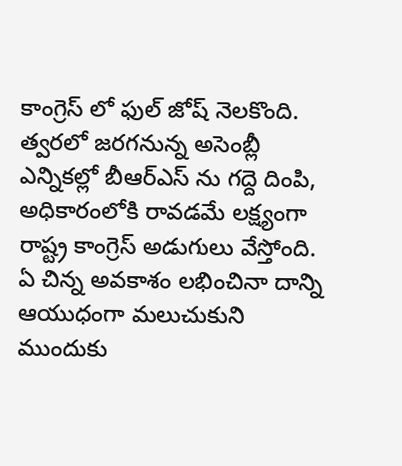కాంగ్రెస్ లో ఫుల్ జోష్ నెలకొంది. త్వరలో జరగనున్న అసెంబ్లీ ఎన్నికల్లో బీఆర్ఎస్ ను గద్దె దింపి, అధికారంలోకి రావడమే లక్ష్యంగా రాష్ట్ర కాంగ్రెస్ అడుగులు వేస్తోంది. ఏ చిన్న అవకాశం లభించినా దాన్ని ఆయుధంగా మలుచుకుని ముందుకు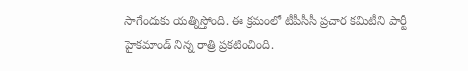సాగేందుకు యత్నిస్తోంది. ఈ క్రమంలో టీపీసీసీ ప్రచార కమిటీని పార్టీ హైకమాండ్ నిన్న రాత్రి ప్రకటించింది.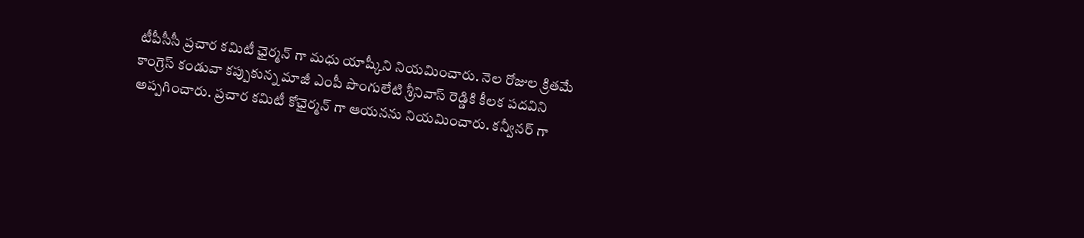టీపీసీసీ ప్రచార కమిటీ ఛైర్మన్ గా మధు యాష్కీని నియమించారు. నెల రోజుల క్రితమే కాంగ్రెస్ కండువా కప్పుకున్న మాజీ ఎంపీ పొంగులేటి శ్రీనివాస్ రెడ్డికి కీలక పదవిని అప్పగించారు. ప్రచార కమిటీ కోఛైర్మన్ గా ఆయనను నియమించారు. కన్వీనర్ గా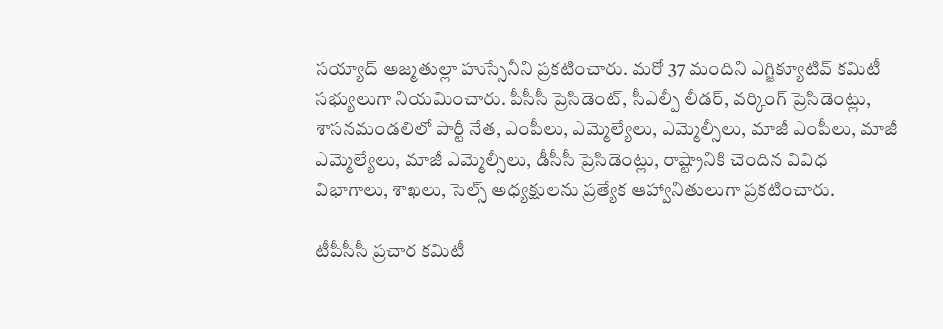సయ్యాద్ అజ్మతుల్లా హుస్సేనీని ప్రకటించారు. మరో 37 మందిని ఎగ్జిక్యూటివ్ కమిటీ సభ్యులుగా నియమించారు. పీసీసీ ప్రెసిడెంట్, సీఎల్పీ లీడర్, వర్కింగ్ ప్రెసిడెంట్లు, శాసనమండలిలో పార్టీ నేత, ఎంపీలు, ఎమ్మెల్యేలు, ఎమ్మెల్సీలు, మాజీ ఎంపీలు, మాజీ ఎమ్మెల్యేలు, మాజీ ఎమ్మెల్సీలు, డీసీసీ ప్రెసిడెంట్లు, రాష్ట్రానికి చెందిన వివిధ విభాగాలు, శాఖలు, సెల్స్ అధ్యక్షులను ప్రత్యేక ఆహ్వానితులుగా ప్రకటించారు.

టీపీసీసీ ప్రచార కమిటీ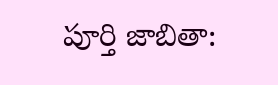పూర్తి జాబితా: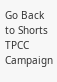Go Back to Shorts
TPCC
Campaign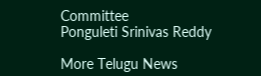Committee
Ponguleti Srinivas Reddy

More Telugu News